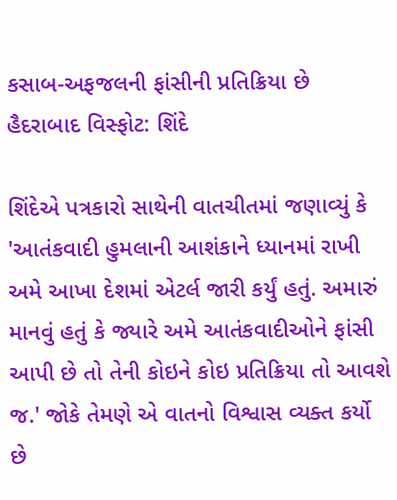કસાબ-અફજલની ફાંસીની પ્રતિક્રિયા છે હૈદરાબાદ વિસ્ફોટ: શિંદે

શિંદેએ પત્રકારો સાથેની વાતચીતમાં જણાવ્યું કે 'આતંકવાદી હુમલાની આશંકાને ધ્યાનમાં રાખી અમે આખા દેશમાં એટર્લ જારી કર્યું હતું. અમારું માનવું હતું કે જ્યારે અમે આતંકવાદીઓને ફાંસી આપી છે તો તેની કોઇને કોઇ પ્રતિક્રિયા તો આવશે જ.' જોકે તેમણે એ વાતનો વિશ્વાસ વ્યક્ત કર્યો છે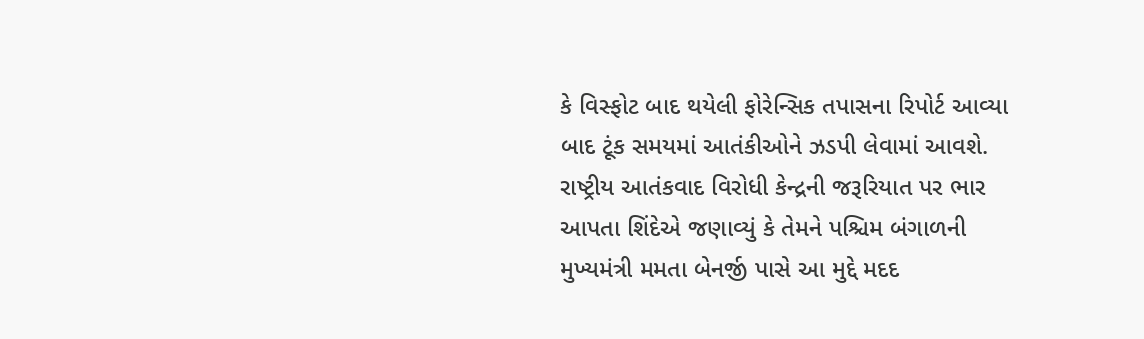કે વિસ્ફોટ બાદ થયેલી ફોરેન્સિક તપાસના રિપોર્ટ આવ્યા બાદ ટૂંક સમયમાં આતંકીઓને ઝડપી લેવામાં આવશે.
રાષ્ટ્રીય આતંકવાદ વિરોધી કેન્દ્રની જરૂરિયાત પર ભાર આપતા શિંદેએ જણાવ્યું કે તેમને પશ્ચિમ બંગાળની મુખ્યમંત્રી મમતા બેનર્જી પાસે આ મુદ્દે મદદ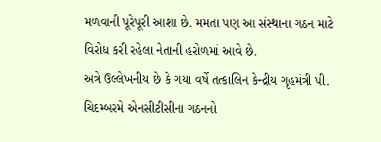મળવાની પૂરેપૂરી આશા છે. મમતા પણ આ સંસ્થાના ગઠન માટે વિરોધ કરી રહેલા નેતાની હરોળમાં આવે છે.
અત્રે ઉલ્લેખનીય છે કે ગયા વર્ષે તત્કાલિન કેન્દ્રીય ગૃહમંત્રી પી. ચિદમ્બરમે એનસીટીસીના ગઠનનો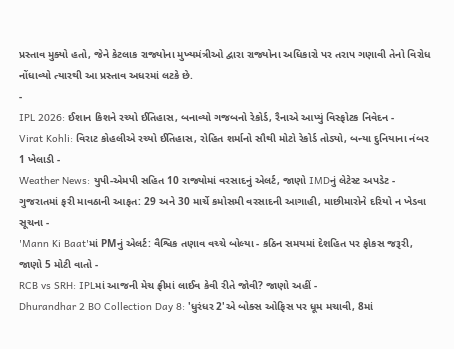પ્રસ્તાવ મુક્યો હતો, જેને કેટલાક રાજ્યોના મુખ્યમંત્રીઓ દ્વારા રાજ્યોના અધિકારો પર તરાપ ગણાવી તેનો વિરોધ નોંધાવ્યો ત્યારથી આ પ્રસ્તાવ અધરમાં લટકે છે.
-
IPL 2026: ઈશાન કિશને રચ્યો ઈતિહાસ, બનાવ્યો ગજબનો રેકોર્ડ, રૈનાએ આપ્યું વિસ્ફોટક નિવેદન -
Virat Kohli: વિરાટ કોહલીએ રચ્યો ઈતિહાસ, રોહિત શર્માનો સૌથી મોટો રેકોર્ડ તોડ્યો, બન્યા દુનિયાના નંબર 1 ખેલાડી -
Weather News: યુપી-એમપી સહિત 10 રાજ્યોમાં વરસાદનું એલર્ટ, જાણો IMDનું લેટેસ્ટ અપડેટ -
ગુજરાતમાં ફરી માવઠાની આફત: 29 અને 30 માર્ચે કમોસમી વરસાદની આગાહી, માછીમારોને દરિયો ન ખેડવા સૂચના -
'Mann Ki Baat'માં PMનું એલર્ટ: વૈશ્વિક તણાવ વચ્ચે બોલ્યા - કઠિન સમયમાં દેશહિત પર ફોકસ જરૂરી, જાણો 5 મોટી વાતો -
RCB vs SRH: IPLમાં આજની મેચ ફ્રીમાં લાઈવ કેવી રીતે જોવી? જાણો અહીં -
Dhurandhar 2 BO Collection Day 8: 'ધુરંધર 2'એ બોક્સ ઓફિસ પર ધૂમ મચાવી, 8માં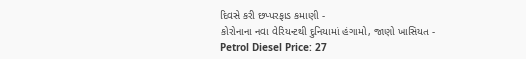દિવસે કરી છપ્પરફાડ કમાણી -
કોરોનાના નવા વેરિયન્ટથી દુનિયામાં હંગામો, જાણો ખાસિયત -
Petrol Diesel Price: 27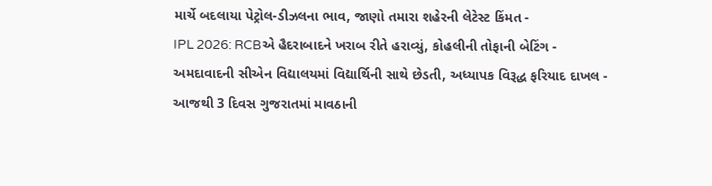માર્ચે બદલાયા પેટ્રોલ-ડીઝલના ભાવ, જાણો તમારા શહેરની લેટેસ્ટ કિંમત -
IPL 2026: RCBએ હૈદરાબાદને ખરાબ રીતે હરાવ્યું, કોહલીની તોફાની બેટિંગ -
અમદાવાદની સીએન વિદ્યાલયમાં વિદ્યાર્થિની સાથે છેડતી, અધ્યાપક વિરૂદ્ધ ફરિયાદ દાખલ -
આજથી 3 દિવસ ગુજરાતમાં માવઠાની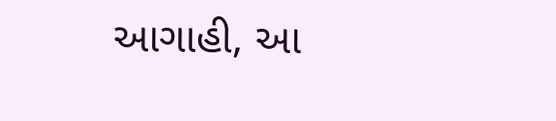આગાહી, આ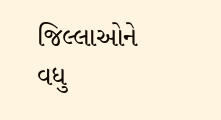જિલ્લાઓને વધુ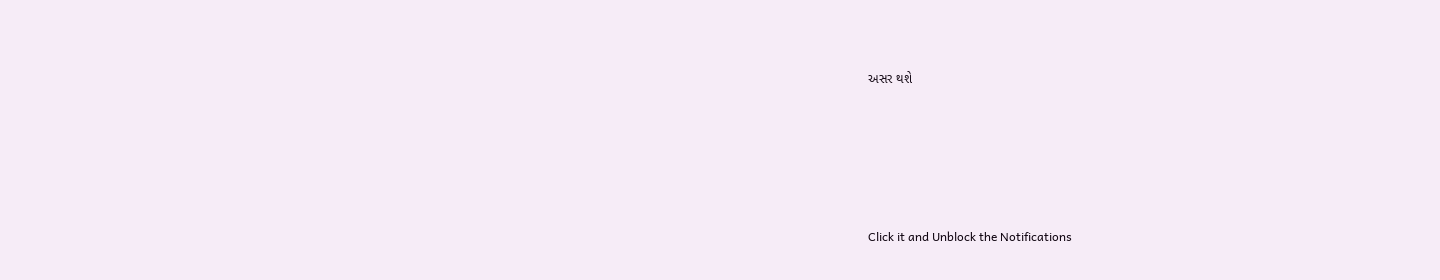અસર થશે








Click it and Unblock the Notifications